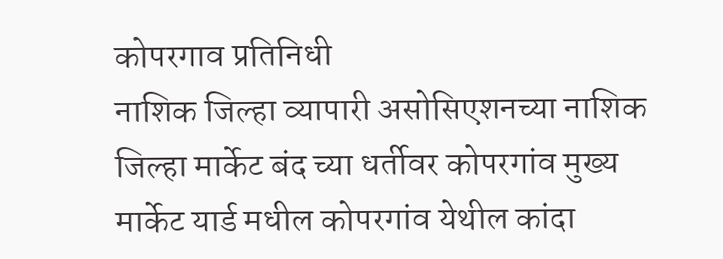कोपरगाव प्रतिनिधी
नाशिक जिल्हा व्यापारी असोसिएशनच्या नाशिक जिल्हा मार्केट बंद च्या धर्तीवर कोपरगांव मुख्य मार्केट यार्ड मधील कोपरगांव येथील कांदा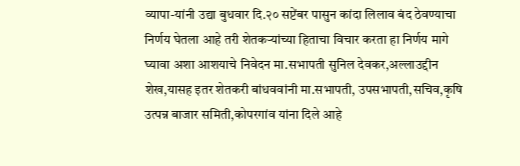व्यापा-यांनी उद्या बुधवार दि.२० सप्टेंबर पासुन कांदा लिलाव बंद ठेवण्याचा निर्णय घेतला आहे तरी शेतकऱ्यांच्या हिताचा विचार करता हा निर्णय मागे घ्यावा अशा आशयाचे निवेदन मा.सभापती सुनिल देवकर,अल्लाउद्दीन शेख,यासह इतर शेतकरी बांधववांनी मा.सभापती, उपसभापती,सचिव,कृषि उत्पन्न बाजार समिती,कोपरगांव यांना दिले आहे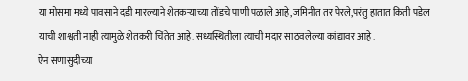या मोसमा मध्ये पावसाने दडी मारल्याने शेतकऱ्याच्या तोंडचे पाणी पळाले आहे,जमिनीत तर पेरले,परंतु हातात किती पडेल याची शाश्वती नाही त्यामुळे शेतकरी चिंतेत आहे. सध्यस्थितीला त्याची मदार साठवलेल्या कांद्यावर आहे .
ऐन सणासुदीच्या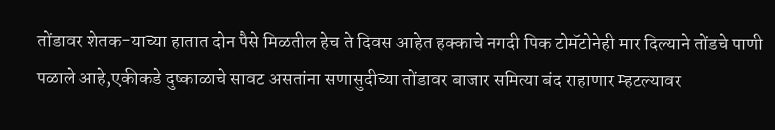तोंडावर शेतक-याच्या हातात दोन पैसे मिळतील हेच ते दिवस आहेत हक्काचे नगदी पिक टोमॅटोनेही मार दिल्याने तोंडचे पाणी पळाले आहे,एकीकडे दुष्काळाचे सावट असतांना सणासुदीच्या तोंडावर बाजार समित्या बंद राहाणार म्हटल्यावर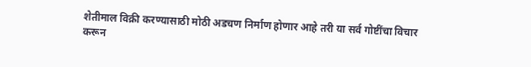शेतीमाल विक्री करण्यासाठी मोठी अडचण निर्माण होणार आहे तरी या सर्व गोष्टींचा विचार करून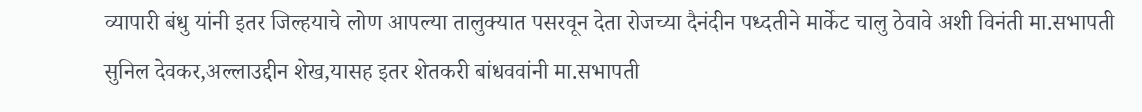व्यापारी बंधु यांनी इतर जिल्हयाचे लोण आपल्या तालुक्यात पसरवून देता रोजच्या दैनंदीन पध्दतीने मार्केट चालु ठेवावे अशी विनंती मा.सभापती सुनिल देवकर,अल्लाउद्दीन शेख,यासह इतर शेतकरी बांधववांनी मा.सभापती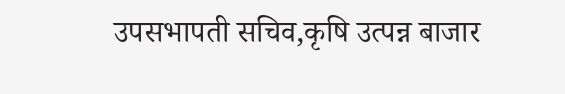उपसभापती सचिव,कृषि उत्पन्न बाजार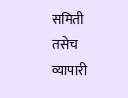समिती तसेच व्यापारी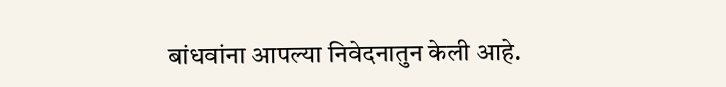बांधवांना आपल्या निवेदनातुन केली आहे.